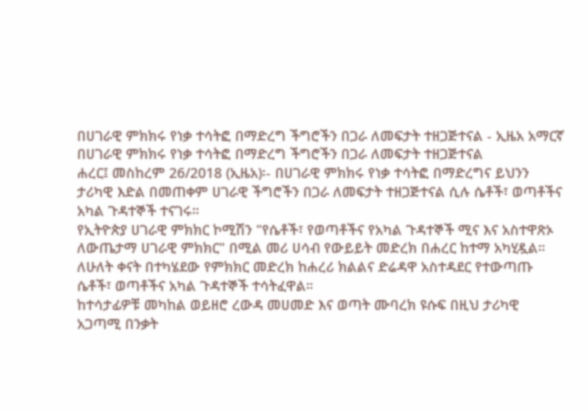በሀገራዊ ምክክሩ የነቃ ተሳትፎ በማድረግ ችግሮችን በጋራ ለመፍታት ተዘጋጅተናል - ኢዜአ አማርኛ
በሀገራዊ ምክክሩ የነቃ ተሳትፎ በማድረግ ችግሮችን በጋራ ለመፍታት ተዘጋጅተናል
ሐረር፤ መስከረም 26/2018 (ኢዜአ)፡- በሀገራዊ ምክክሩ የነቃ ተሳትፎ በማድረግና ይህንን ታሪካዊ እድል በመጠቀም ሀገራዊ ችግሮችን በጋራ ለመፍታት ተዘጋጅተናል ሲሉ ሴቶች፣ ወጣቶችና አካል ጉዳተኞች ተናገሩ።
የኢትዮጵያ ሀገራዊ ምክክር ኮሚሽን "የሴቶች፣ የወጣቶችና የአካል ጉዳተኞች ሚና እና አስተዋጽኦ ለውጤታማ ሀገራዊ ምክክር" በሚል መሪ ሀሳብ የውይይት መድረክ በሐረር ከተማ አካሂዷል።
ለሁለት ቀናት በተካሄደው የምክክር መድረክ ከሐረሪ ክልልና ድሬዳዋ አስተዳደር የተውጣጡ ሴቶች፣ ወጣቶችና አካል ጉዳተኞች ተሳትፈዋል።
ከተሳታፊዎቹ መካከል ወይዘሮ ረውዳ መሀመድ እና ወጣት ሙባረክ ዩሱፍ በዚህ ታሪካዊ አጋጣሚ በንቃት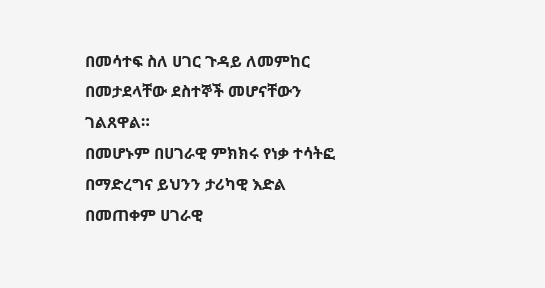በመሳተፍ ስለ ሀገር ጉዳይ ለመምከር በመታደላቸው ደስተኞች መሆናቸውን ገልጸዋል።
በመሆኑም በሀገራዊ ምክክሩ የነቃ ተሳትፎ በማድረግና ይህንን ታሪካዊ እድል በመጠቀም ሀገራዊ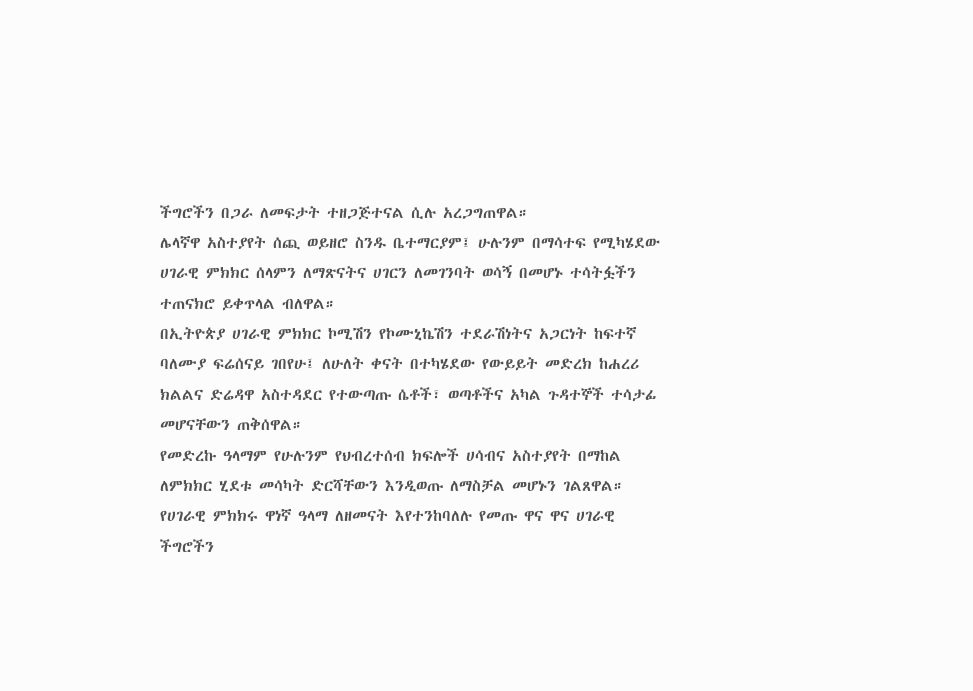ችግሮችን በጋራ ለመፍታት ተዘጋጅተናል ሲሉ አረጋግጠዋል።
ሌላኛዋ አስተያየት ሰጪ ወይዘሮ ስንዱ ቤተማርያም፤ ሁሉንም በማሳተፍ የሚካሄደው ሀገራዊ ምክክር ሰላምን ለማጽናትና ሀገርን ለመገንባት ወሳኝ በመሆኑ ተሳትፏችን ተጠናክሮ ይቀጥላል ብለዋል።
በኢትዮጵያ ሀገራዊ ምክክር ኮሚሽን የኮሙኒኬሽን ተደራሽነትና አጋርነት ከፍተኛ ባለሙያ ፍሬሰናይ ገበየሁ፤ ለሁለት ቀናት በተካሄደው የውይይት መድረክ ከሐረሪ ክልልና ድሬዳዋ አስተዳደር የተውጣጡ ሴቶች፣ ወጣቶችና አካል ጉዳተኞች ተሳታፊ መሆናቸውን ጠቅሰዋል።
የመድረኩ ዓላማም የሁሉንም የህብረተሰብ ክፍሎች ሀሳብና አስተያየት በማከል ለምክክር ሂደቱ መሳካት ድርሻቸውን እንዲወጡ ለማስቻል መሆኑን ገልጸዋል።
የሀገራዊ ምክክሩ ዋነኛ ዓላማ ለዘመናት እየተንከባለሉ የመጡ ዋና ዋና ሀገራዊ ችግሮችን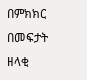በምክክር በመፍታት ዘላቂ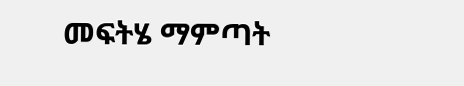መፍትሄ ማምጣት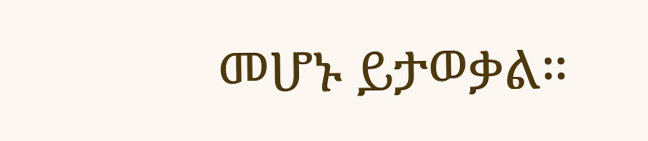መሆኑ ይታወቃል።